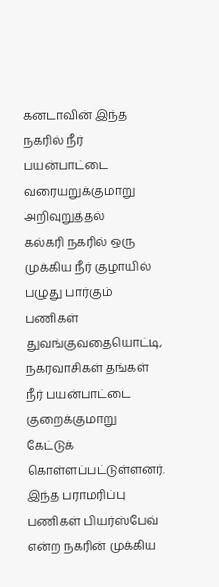கனடாவின் இந்த நகரில் நீர் பயன்பாட்டை வரையறுக்குமாறு அறிவுறுத்தல்
கல்கரி நகரில் ஒரு முக்கிய நீர் குழாயில் பழுது பார்கும் பணிகள் துவங்குவதையொட்டி, நகரவாசிகள் தங்கள் நீர் பயன்பாட்டை குறைக்குமாறு கேட்டுக் கொள்ளப்பட்டுள்ளனர்.
இந்த பராமரிப்பு பணிகள் பியர்ஸ்பேவ் என்ற நகரின் முக்கிய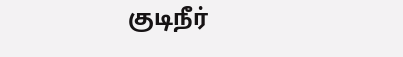குடிநீர்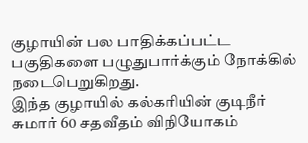குழாயின் பல பாதிக்கப்பட்ட பகுதிகளை பழுதுபார்க்கும் நோக்கில் நடைபெறுகிறது.
இந்த குழாயில் கல்கரியின் குடிநீர் சுமார் 60 சதவீதம் விநியோகம்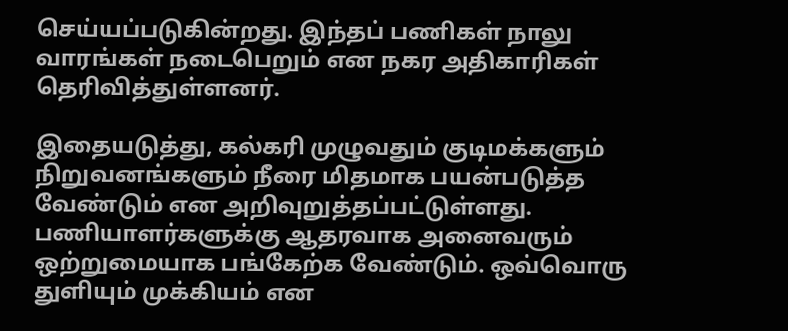செய்யப்படுகின்றது. இந்தப் பணிகள் நாலு வாரங்கள் நடைபெறும் என நகர அதிகாரிகள் தெரிவித்துள்ளனர்.

இதையடுத்து, கல்கரி முழுவதும் குடிமக்களும் நிறுவனங்களும் நீரை மிதமாக பயன்படுத்த வேண்டும் என அறிவுறுத்தப்பட்டுள்ளது.
பணியாளர்களுக்கு ஆதரவாக அனைவரும் ஒற்றுமையாக பங்கேற்க வேண்டும். ஒவ்வொரு துளியும் முக்கியம் என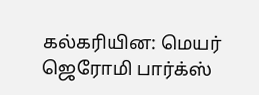கல்கரியின: மெயர் ஜெரோமி பார்க்ஸ்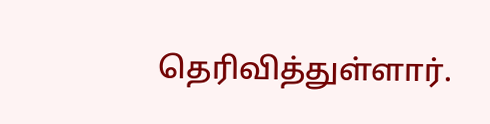தெரிவித்துள்ளார்.